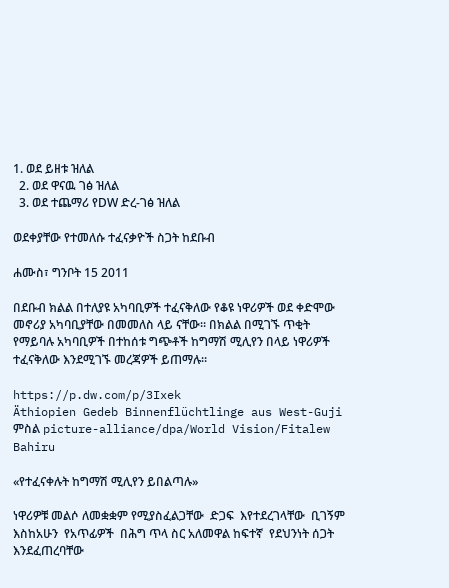1. ወደ ይዘቱ ዝለል
  2. ወደ ዋናዉ ገፅ ዝለል
  3. ወደ ተጨማሪ የDW ድረ-ገፅ ዝለል

ወደቀያቸው የተመለሱ ተፈናቃዮች ስጋት ከደቡብ

ሐሙስ፣ ግንቦት 15 2011

በደቡብ ክልል በተለያዩ አካባቢዎች ተፈናቅለው የቆዩ ነዋሪዎች ወደ ቀድሞው መኖሪያ አካባቢያቸው በመመለስ ላይ ናቸው። በክልል በሚገኙ ጥቂት የማይባሉ አካባቢዎች በተከሰቱ ግጭቶች ከግማሽ ሚሊየን በላይ ነዋሪዎች ተፈናቅለው እንደሚገኙ መረጃዎች ይጠማሉ።

https://p.dw.com/p/3Ixek
Äthiopien Gedeb Binnenflüchtlinge aus West-Guji
ምስል picture-alliance/dpa/World Vision/Fitalew Bahiru

«የተፈናቀሉት ከግማሽ ሚሊየን ይበልጣሉ»

ነዋሪዎቹ መልሶ ለመቋቋም የሚያስፈልጋቸው  ድጋፍ  እየተደረገላቸው  ቢገኝም እስከአሁን  የአጥፊዎች  በሕግ ጥላ ስር አለመዋል ከፍተኛ  የደህንነት ሰጋት እንደፈጠረባቸው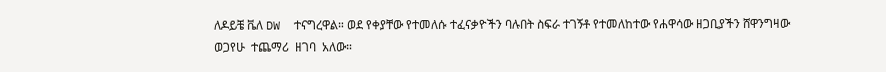ለዶይቼ ቬለ DW  ተናግረዋል። ወደ የቀያቸው የተመለሱ ተፈናቃዮችን ባሉበት ስፍራ ተገኝቶ የተመለከተው የሐዋሳው ዘጋቢያችን ሸዋንግዛው ወጋየሁ  ተጨማሪ  ዘገባ  አለው።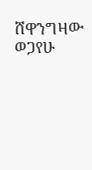ሸዋንግዛው ወጋየሁ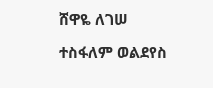ሸዋዬ ለገሠ

ተስፋለም ወልደየስ